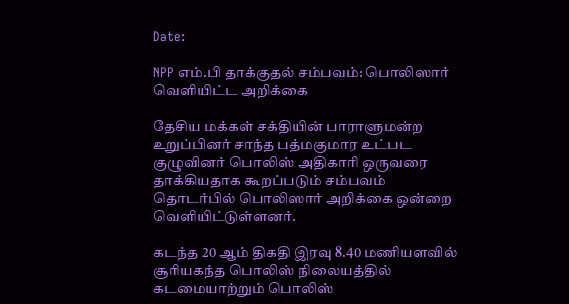Date:

NPP எம்.பி தாக்குதல் சம்பவம்: பொலிஸார் வெளியிட்ட அறிக்கை

தேசிய மக்கள் சக்தியின் பாராளுமன்ற உறுப்பினர் சாந்த பத்மகுமார உட்பட குழுவினர் பொலிஸ் அதிகாரி ஒருவரை தாக்கியதாக கூறப்படும் சம்பவம் தொடர்பில் பொலிஸார் அறிக்கை ஒன்றை வெளியிட்டுள்ளனர்.

கடந்த 20 ஆம் திகதி இரவு 8.40 மணியளவில் சூரியகந்த பொலிஸ் நிலையத்தில் கடமையாற்றும் பொலிஸ்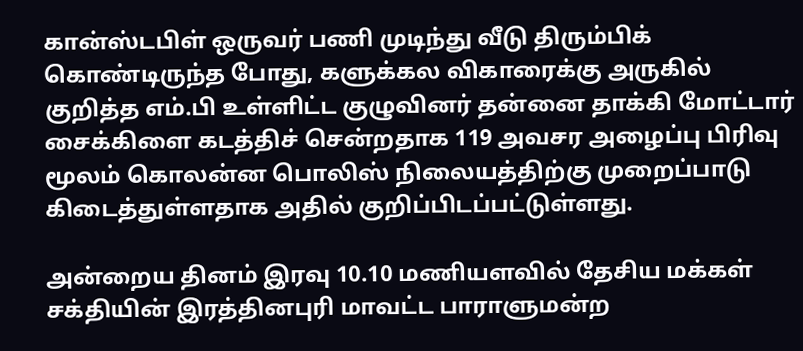கான்ஸ்டபிள் ஒருவர் பணி முடிந்து வீடு திரும்பிக் கொண்டிருந்த போது, களுக்கல விகாரைக்கு அருகில் குறித்த எம்.பி உள்ளிட்ட குழுவினர் தன்னை தாக்கி மோட்டார் சைக்கிளை கடத்திச் சென்றதாக 119 அவசர அழைப்பு பிரிவு மூலம் கொலன்ன பொலிஸ் நிலையத்திற்கு முறைப்பாடு கிடைத்துள்ளதாக அதில் குறிப்பிடப்பட்டுள்ளது.

அன்றைய தினம் இரவு 10.10 மணியளவில் தேசிய மக்கள் சக்தியின் இரத்தினபுரி மாவட்ட பாராளுமன்ற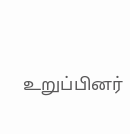உறுப்பினர்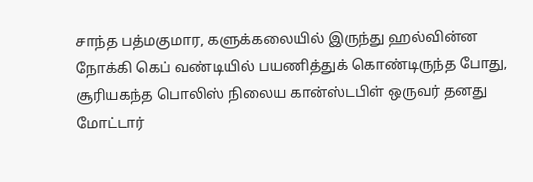சாந்த பத்மகுமார, களுக்கலையில் இருந்து ஹல்வின்ன நோக்கி கெப் வண்டியில் பயணித்துக் கொண்டிருந்த போது, சூரியகந்த பொலிஸ் நிலைய கான்ஸ்டபிள் ஒருவர் தனது மோட்டார்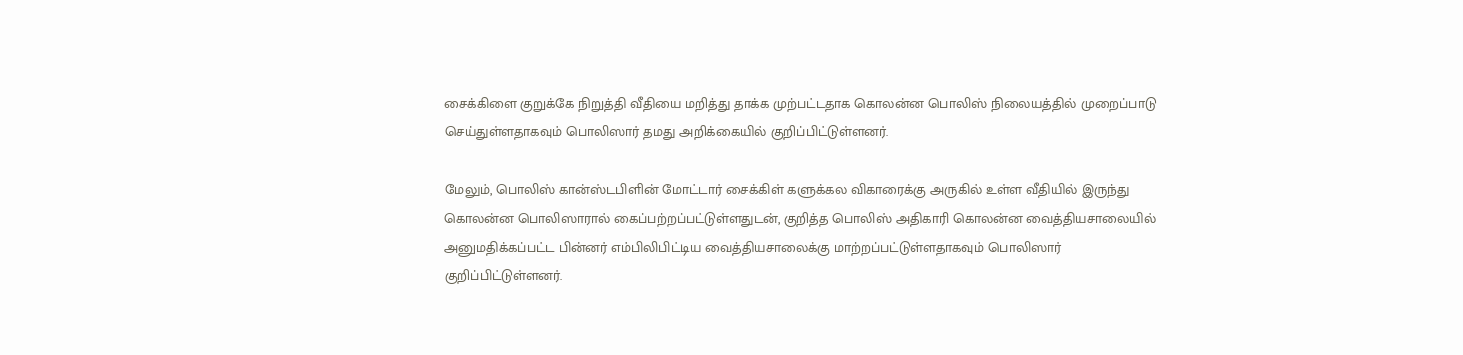சைக்கிளை குறுக்கே நிறுத்தி வீதியை மறித்து தாக்க முற்பட்டதாக கொலன்ன பொலிஸ் நிலையத்தில் முறைப்பாடு செய்துள்ளதாகவும் பொலிஸார் தமது அறிக்கையில் குறிப்பிட்டுள்ளனர்.

மேலும், பொலிஸ் கான்ஸ்டபிளின் மோட்டார் சைக்கிள் களுக்கல விகாரைக்கு அருகில் உள்ள வீதியில் இருந்து கொலன்ன பொலிஸாரால் கைப்பற்றப்பட்டுள்ளதுடன், குறித்த பொலிஸ் அதிகாரி கொலன்ன வைத்தியசாலையில் அனுமதிக்கப்பட்ட பின்னர் எம்பிலிபிட்டிய வைத்தியசாலைக்கு மாற்றப்பட்டுள்ளதாகவும் பொலிஸார் குறிப்பிட்டுள்ளனர்.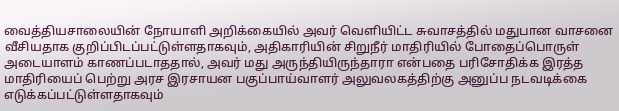வைத்தியசாலையின் நோயாளி அறிக்கையில் அவர் வெளியிட்ட சுவாசத்தில் மதுபான வாசனை வீசியதாக குறிப்பிடப்பட்டுள்ளதாகவும், அதிகாரியின் சிறுநீர் மாதிரியில் போதைப்பொருள் அடையாளம் காணப்படாததால், அவர் மது அருந்தியிருந்தாரா என்பதை பரிசோதிக்க இரத்த மாதிரியைப் பெற்று அரச இரசாயன பகுப்பாய்வாளர் அலுவலகத்திற்கு அனுப்ப நடவடிக்கை எடுக்கப்பட்டுள்ளதாகவும்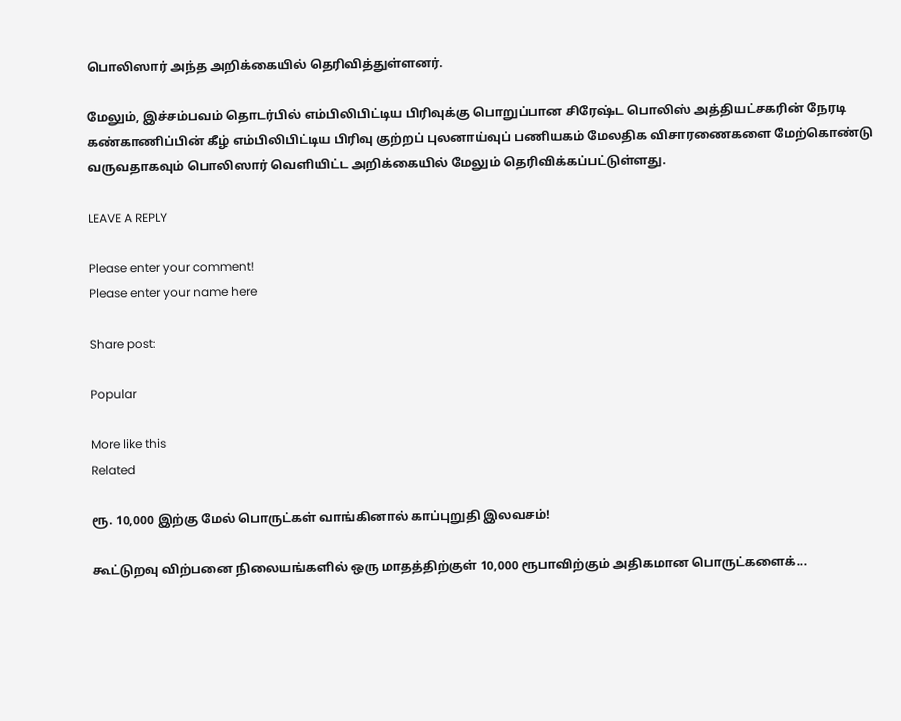பொலிஸார் அந்த அறிக்கையில் தெரிவித்துள்ளனர்.

மேலும், இச்சம்பவம் தொடர்பில் எம்பிலிபிட்டிய பிரிவுக்கு பொறுப்பான சிரேஷ்ட பொலிஸ் அத்தியட்சகரின் நேரடி கண்காணிப்பின் கீழ் எம்பிலிபிட்டிய பிரிவு குற்றப் புலனாய்வுப் பணியகம் மேலதிக விசாரணைகளை மேற்கொண்டு வருவதாகவும் பொலிஸார் வெளியிட்ட அறிக்கையில் மேலும் தெரிவிக்கப்பட்டுள்ளது.

LEAVE A REPLY

Please enter your comment!
Please enter your name here

Share post:

Popular

More like this
Related

ரூ. 10,000 இற்கு மேல் பொருட்கள் வாங்கினால் காப்புறுதி இலவசம்!

கூட்டுறவு விற்பனை நிலையங்களில் ஒரு மாதத்திற்குள் 10,000 ரூபாவிற்கும் அதிகமான பொருட்களைக்...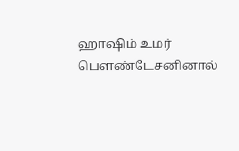ஹாஷிம் உமர் பௌண்டேசனினால்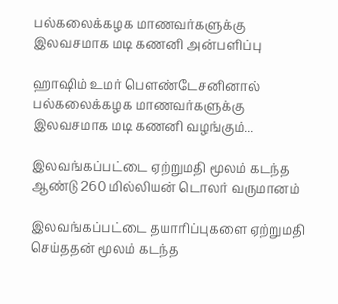பல்கலைக்கழக மாணவர்களுக்கு இலவசமாக மடி கணனி அன்பளிப்பு

ஹாஷிம் உமர் பௌண்டேசனினால் பல்கலைக்கழக மாணவர்களுக்கு இலவசமாக மடி கணனி வழங்கும்...

இலவங்கப்பட்டை ஏற்றுமதி மூலம் கடந்த ஆண்டு 260 மில்லியன் டொலர் வருமானம்

இலவங்கப்பட்டை தயாரிப்புகளை ஏற்றுமதி செய்ததன் மூலம் கடந்த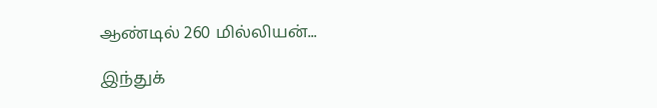ஆண்டில் 260 மில்லியன்...

இந்துக்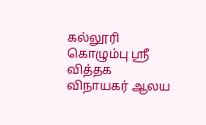கல்லூரி கொழும்பு ஸ்ரீ வித்தக விநாயகர் ஆலய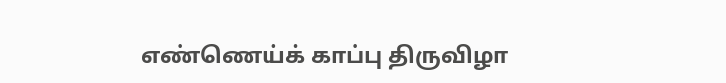எண்ணெய்க் காப்பு திருவிழா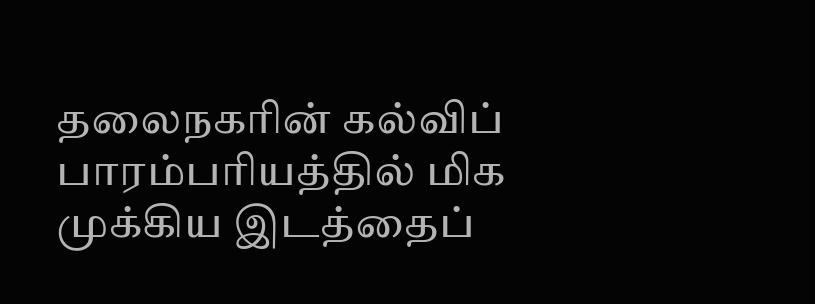தலைநகரின் கல்விப் பாரம்பரியத்தில் மிக முக்கிய இடத்தைப்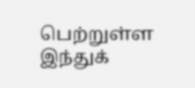பெற்றுள்ள இந்துக்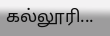கல்லூரி...